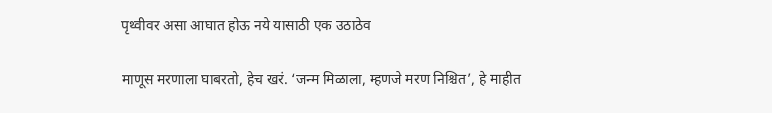पृथ्वीवर असा आघात होऊ नये यासाठी एक उठाठेव

माणूस मरणाला घाबरतो, हेच खरं. ‘जन्म मिळाला, म्हणजे मरण निश्चित’, हे माहीत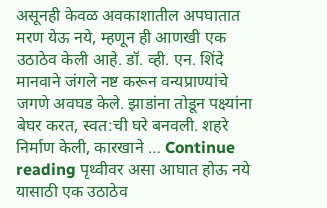असूनही केवळ अवकाशातील अपघातात मरण येऊ नये, म्हणून ही आणखी एक उठाठेव केली आहे. डॉ. व्ही. एन. शिंदे मानवाने जंगले नष्ट करून वन्यप्राण्यांचे जगणे अवघड केले. झाडांना तोडून पक्ष्यांना बेघर करत, स्वत:ची घरे बनवली. शहरे निर्माण केली, कारखाने … Continue reading पृथ्वीवर असा आघात होऊ नये यासाठी एक उठाठेव